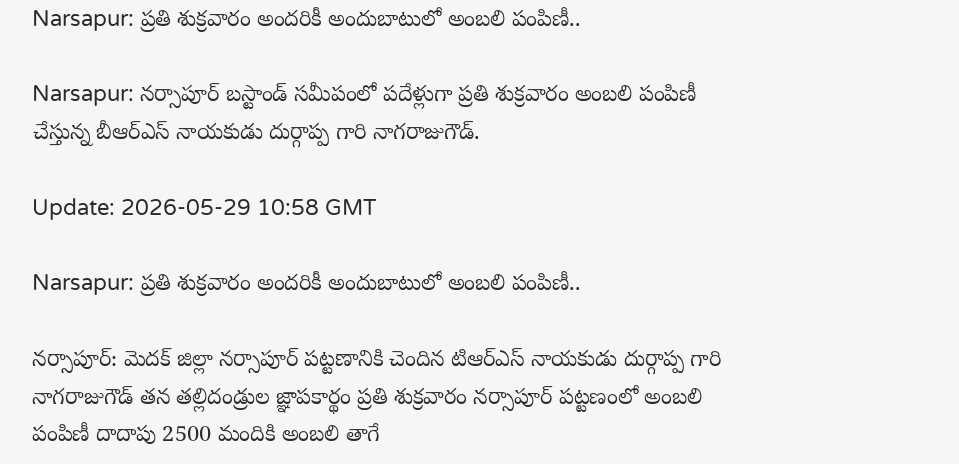Narsapur: ప్రతి శుక్రవారం అందరికీ అందుబాటులో అంబలి పంపిణీ..

Narsapur: నర్సాపూర్ బస్టాండ్ సమీపంలో పదేళ్లుగా ప్రతి శుక్రవారం అంబలి పంపిణీ చేస్తున్న బీఆర్‌ఎస్ నాయకుడు దుర్గాప్ప గారి నాగరాజుగౌడ్.

Update: 2026-05-29 10:58 GMT

Narsapur: ప్రతి శుక్రవారం అందరికీ అందుబాటులో అంబలి పంపిణీ..

నర్సాపూర్: మెదక్ జిల్లా నర్సాపూర్ పట్టణానికి చెందిన టిఆర్ఎస్ నాయకుడు దుర్గాప్ప గారి నాగరాజుగౌడ్ తన తల్లిదండ్రుల జ్ఞాపకార్థం ప్రతి శుక్రవారం నర్సాపూర్ పట్టణంలో అంబలి పంపిణీ దాదాపు 2500 మందికి అంబలి తాగే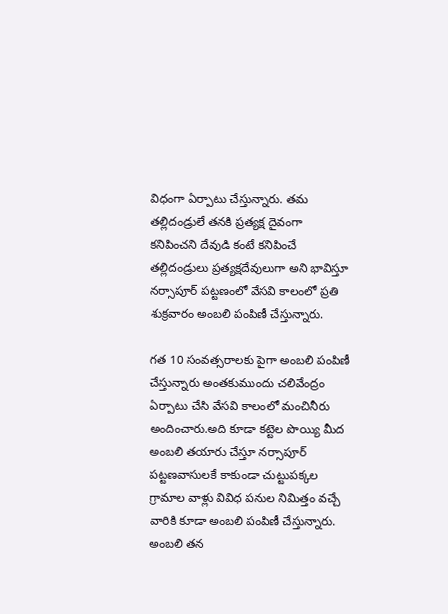విధంగా ఏర్పాటు చేస్తున్నారు. తమ తల్లిదండ్రులే తనకి ప్రత్యక్ష దైవంగా కనిపించని దేవుడి కంటే కనిపించే తల్లిదండ్రులు ప్రత్యక్షదేవులుగా అని భావిస్తూ నర్సాపూర్ పట్టణంలో వేసవి కాలంలో ప్రతి శుక్రవారం అంబలి పంపిణీ చేస్తున్నారు.

గత 10 సంవత్సరాలకు పైగా అంబలి పంపిణీ చేస్తున్నారు అంతకుముందు చలివేంద్రం ఏర్పాటు చేసి వేసవి కాలంలో మంచినీరు అందించారు.అది కూడా కట్టెల పొయ్యి మీద అంబలి తయారు చేస్తూ నర్సాపూర్ పట్టణవాసులకే కాకుండా చుట్టుపక్కల గ్రామాల వాళ్లు వివిధ పనుల నిమిత్తం వచ్చే వారికి కూడా అంబలి పంపిణీ చేస్తున్నారు. అంబలి తన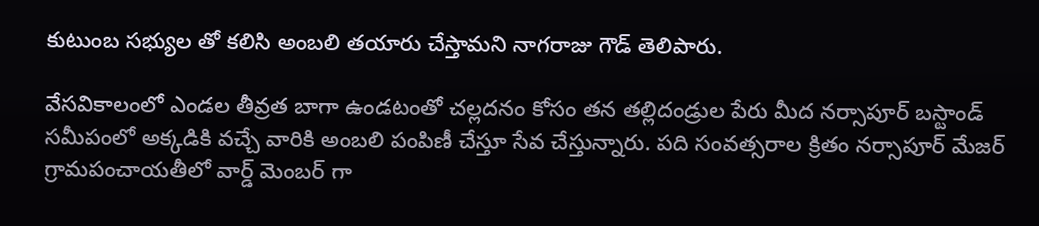కుటుంబ సభ్యుల తో కలిసి అంబలి తయారు చేస్తామని నాగరాజు గౌడ్ తెలిపారు.

వేసవికాలంలో ఎండల తీవ్రత బాగా ఉండటంతో చల్లదనం కోసం తన తల్లిదండ్రుల పేరు మీద నర్సాపూర్ బస్టాండ్ సమీపంలో అక్కడికి వచ్చే వారికి అంబలి పంపిణీ చేస్తూ సేవ చేస్తున్నారు. పది సంవత్సరాల క్రితం నర్సాపూర్ మేజర్ గ్రామపంచాయతీలో వార్డ్ మెంబర్ గా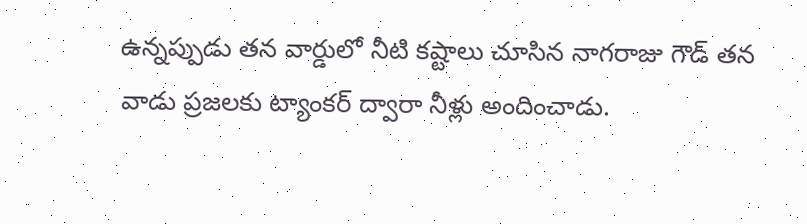ఉన్నప్పుడు తన వార్డులో నీటి కష్టాలు చూసిన నాగరాజు గౌడ్ తన వాడు ప్రజలకు ట్యాంకర్ ద్వారా నీళ్లు అందించాడు.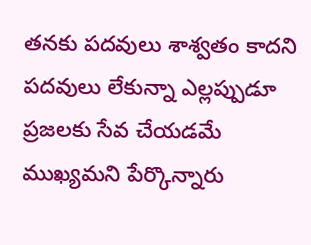తనకు పదవులు శాశ్వతం కాదని పదవులు లేకున్నా ఎల్లప్పుడూ ప్రజలకు సేవ చేయడమే ముఖ్యమని పేర్కొన్నారు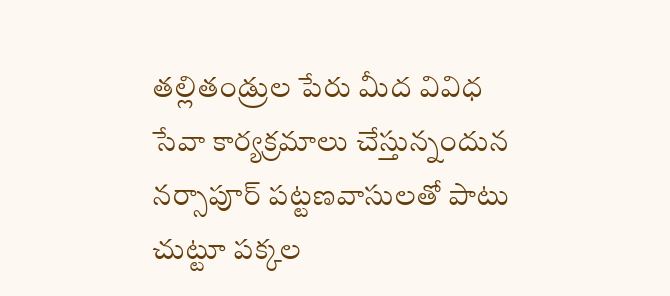తల్లితండ్రుల పేరు మీద వివిధ సేవా కార్యక్రమాలు చేస్తున్నందున నర్సాపూర్ పట్టణవాసులతో పాటు చుట్టూ పక్కల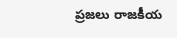ప్రజలు రాజకీయ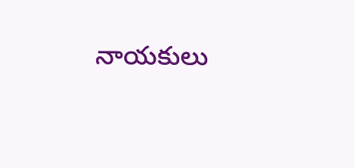నాయకులు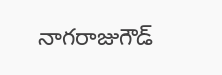నాగరాజుగౌడ్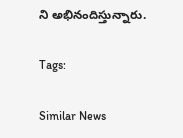ని అభినందిస్తున్నారు.

Tags:

Similar News